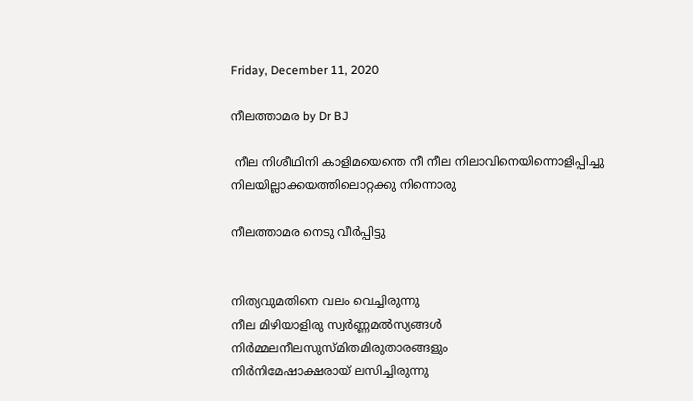Friday, December 11, 2020

നീലത്താമര by Dr BJ

 നീല നിശീഥിനി കാളിമയെന്തെ നീ നീല നിലാവിനെയിന്നൊളിപ്പിച്ചു നിലയില്ലാക്കയത്തിലൊറ്റക്കു നിന്നൊരു

നീലത്താമര നെടു വീർപ്പിട്ടു


നിത്യവുമതിനെ വലം വെച്ചിരുന്നു
നീല മിഴിയാളിരു സ്വർണ്ണമൽസ്യങ്ങൾ
നിര്‍മ്മലനീലസുസ്മിതമിരുതാരങ്ങളും
നിര്‍നിമേഷാക്ഷരായ് ലസിച്ചിരുന്നു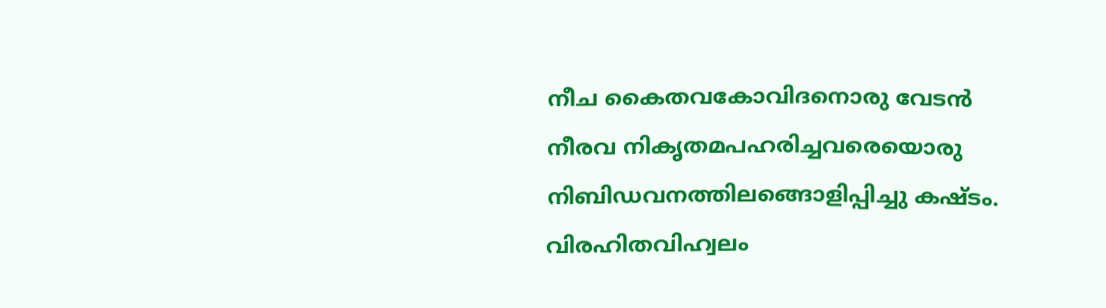നീച കൈതവകോവിദനൊരു വേടന്‍
നീരവ നികൃതമപഹരിച്ചവരെയൊരു
നിബിഡവനത്തിലങ്ങൊളിപ്പിച്ചു കഷ്ടം.
വിരഹിതവിഹ്വലം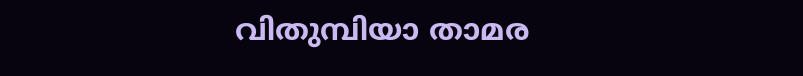വിതുമ്പിയാ താമര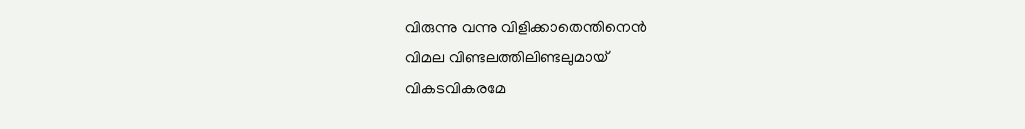വിരുന്നു വന്നു വിളിക്കാതെന്തിനെന്‍
വിമല വിണ്ടലത്തിലിണ്ടലുമായ്
വികടവികരമേ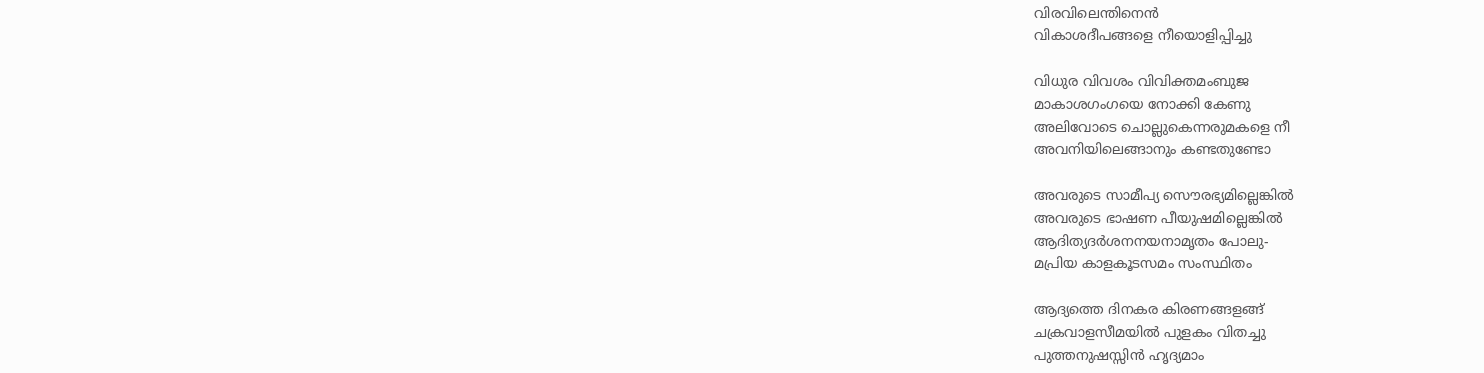വിരവിലെന്തിനെൻ
വികാശദീപങ്ങളെ നീയൊളിപ്പിച്ചു

വിധുര വിവശം വിവിക്തമംബുജ
മാകാശഗംഗയെ നോക്കി കേണു
അലിവോടെ ചൊല്ലുകെന്നരുമകളെ നീ
അവനിയിലെങ്ങാനും കണ്ടതുണ്ടോ

അവരുടെ സാമീപ്യ സൌരഭ്യമില്ലെങ്കില്‍
അവരുടെ ഭാഷണ പീയുഷമില്ലെങ്കില്‍
ആദിത്യദര്‍ശനനയനാമൃതം പോലു-
മപ്രിയ കാളകൂടസമം സംസ്ഥിതം

ആദ്യത്തെ ദിനകര കിരണങ്ങളങ്ങ്
ചക്രവാളസീമയില്‍ പുളകം വിതച്ചു
പുത്തനുഷസ്സിന്‍ ഹൃദ്യമാം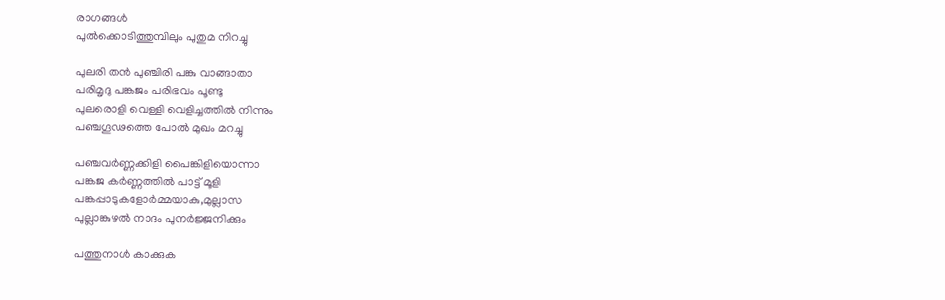രാഗങ്ങള്‍
പുല്‍ക്കൊടിത്തുമ്പിലും പുതുമ നിറച്ചു

പുലരി തന്‍ പുഞ്ചിരി പങ്കു വാങ്ങാതാ
പരിമൃദു പങ്കജം പരിഭവം പൂണ്ടു
പുലരൊളി വെള്ളി വെളിച്ചത്തില്‍ നിന്നും
പഞ്ചഗൂഢത്തെ പോല്‍ മുഖം മറച്ചു

പഞ്ചവര്‍ണ്ണക്കിളി പൈങ്കിളിയൊന്നാ
പങ്കജ കര്‍ണ്ണത്തില്‍ പാട്ട് മൂളി
പങ്കപ്പാടുകളോര്‍മ്മയാകു,മുല്ലാസ
പുല്ലാങ്കുഴല്‍ നാദം പുനര്‍ജ്ജനിക്കും

പത്തുനാള്‍ കാക്കുക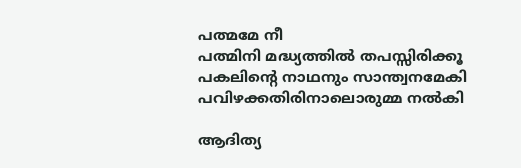പത്മമേ നീ
പത്മിനി മദ്ധ്യത്തില്‍ തപസ്സിരിക്കൂ
പകലിന്‍റെ നാഥനും സാന്ത്വനമേകി
പവിഴക്കതിരിനാലൊരുമ്മ നൽകി

ആദിത്യ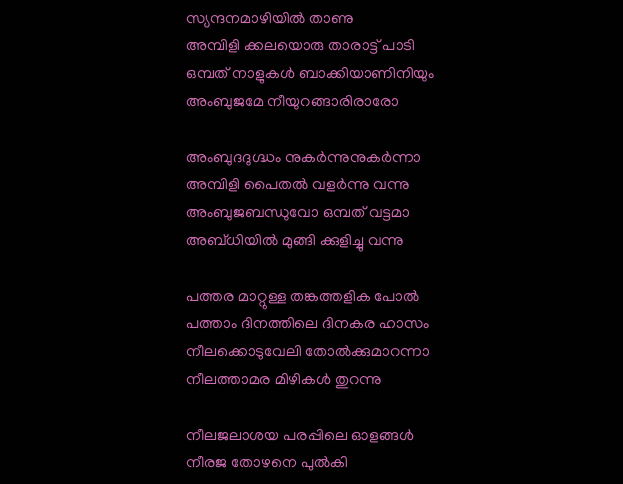സ്യന്ദനമാഴിയില്‍ താണു
അമ്പിളി ക്കലയൊരു താരാട്ട് പാടി
ഒമ്പത് നാളുകള്‍ ബാക്കിയാണിനിയും
അംബുജമേ നീയുറങ്ങാരിരാരോ

അംബുദദുഗ്ദ്ധം നുകർന്നുനുകർന്നാ
അമ്പിളി പൈതല്‍ വളര്‍ന്നു വന്നു
അംബുജബന്ധുവോ ഒമ്പത് വട്ടമാ
അബ്ധിയില്‍ മുങ്ങി ക്കുളിച്ചു വന്നു

പത്തര മാറ്റുള്ള തങ്കത്തളിക പോല്‍
പത്താം ദിനത്തിലെ ദിനകര ഹാസം
നീലക്കൊടുവേലി തോല്‍ക്കുമാറന്നാ
നീലത്താമര മിഴികള്‍ തുറന്നു

നീലജലാശയ പരപ്പിലെ ഓളങ്ങൾ
നീരജ തോഴനെ പുൽകി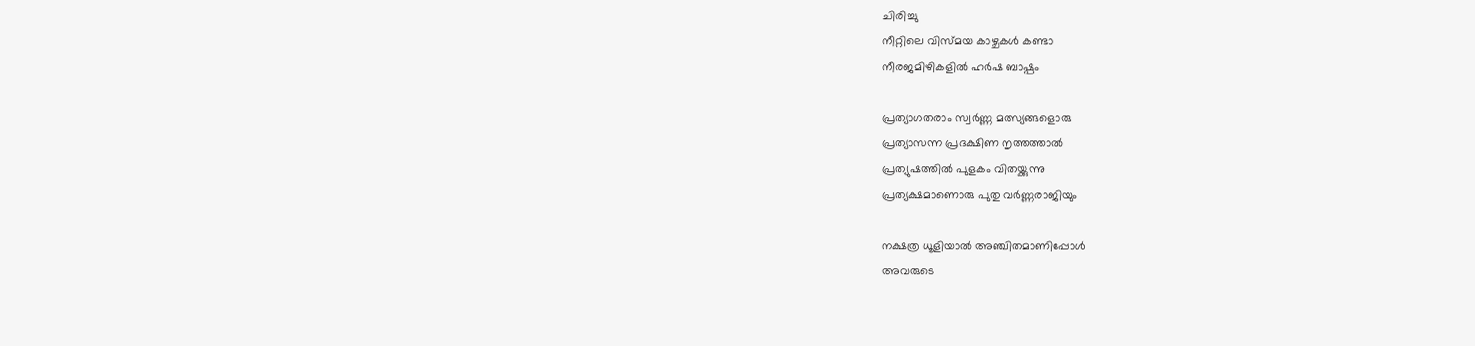ചിരിച്ചു
നീറ്റിലെ വിസ്മയ കാഴ്ചകൾ കണ്ടാ
നീരജമിഴികളില്‍ ഹര്‍ഷ ബാഷ്പം

പ്രത്യാഗതരാം സ്വര്‍ണ്ണ മത്സ്യങ്ങളൊരു
പ്രത്യാസന്ന പ്രദക്ഷിണ നൃത്തത്താല്‍
പ്രത്യുഷത്തില്‍ പുളകം വിതയ്ക്കുന്നു
പ്രത്യക്ഷമാണൊരു പുതു വര്‍ണ്ണരാജിയും

നക്ഷത്ര ധൂളിയാല്‍ അഞ്ചിതമാണിപ്പോള്‍
അവരുടെ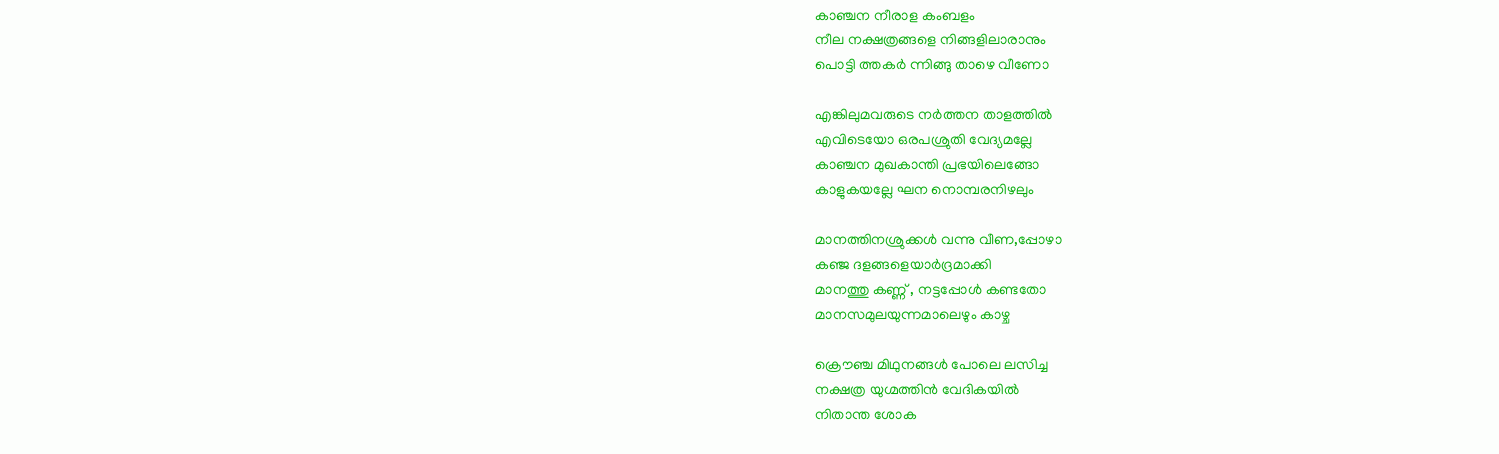കാഞ്ചന നീരാള കംബളം
നീല നക്ഷത്രങ്ങളെ നിങ്ങളിലാരാനും
പൊട്ടി ത്തകര്‍ ന്നിങ്ങു താഴെ വീണോ

എങ്കിലുമവരുടെ നര്‍ത്തന താളത്തില്‍
എവിടെയോ ഒരപശ്രുതി വേദ്യമല്ലേ
കാഞ്ചന മുഖകാന്തി പ്രഭയിലെങ്ങോ
കാളുകയല്ലേ ഘന നൊമ്പരനിഴലും

മാനത്തിനശ്രുക്കള്‍ വന്നു വീണ,പ്പോഴാ
കഞ്ജ ദളങ്ങളെയാര്‍ദ്രമാക്കി
മാനത്തു കണ്ണ് , നട്ടപ്പോള്‍ കണ്ടതോ
മാനസമുലയുന്നമാലെഴും കാഴ്ച

ക്രൌഞ്ച മിഥുനങ്ങള്‍ പോലെ ലസിച്ച
നക്ഷത്ര യുഗ്മത്തിന്‍ വേദികയില്‍
നിതാന്ത ശോക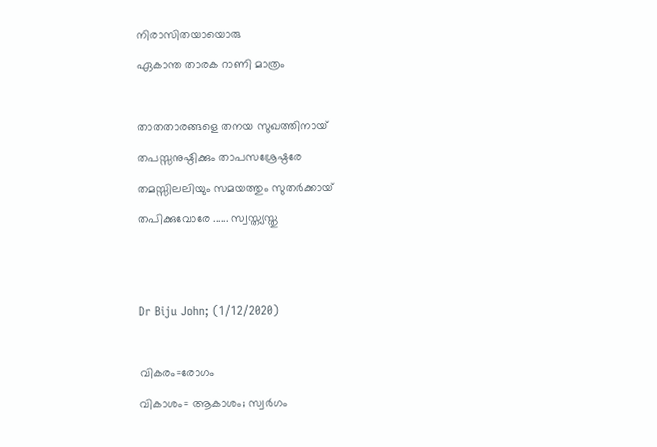നിരാസിതയായൊരു
ഏകാന്ത താരക റാണി മാത്രം

താതതാരങ്ങളെ തനയ സുഖത്തിനായ്
തപസ്സനുഷ്ഠിക്കും താപസശ്രേഷ്ഠരേ
തമസ്സിലലിയും സമയത്തും സുതർക്കായ്
തപിക്കുവോരേ ...... സ്വസ്ത്യസ്തു


Dr Biju John; (1/12/2020)

വികരം=രോഗം
വികാശം= ആകാശം; സ്വര്‍ഗം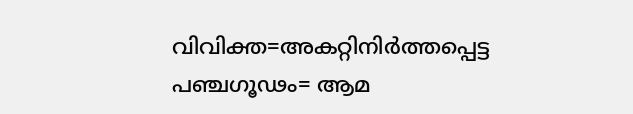വിവിക്ത=അകറ്റിനിര്‍ത്തപ്പെട്ട
പഞ്ചഗൂഢം= ആമ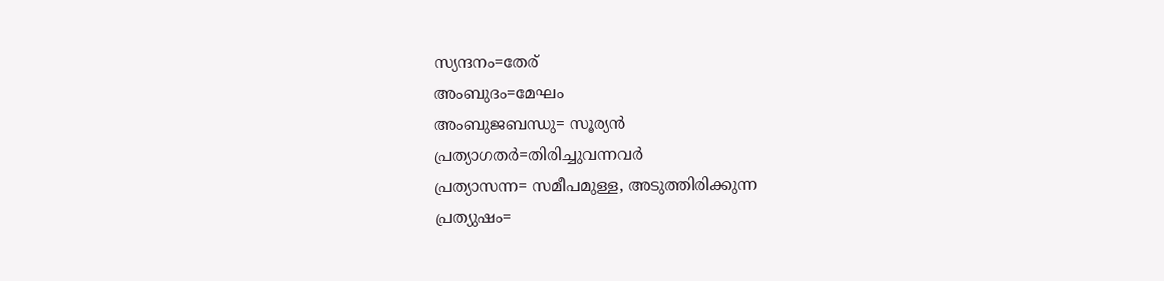സ്യന്ദനം=തേര്
അംബുദം=മേഘം
അംബുജബന്ധു= സൂര്യന്‍
പ്രത്യാഗതര്‍=തിരിച്ചുവന്നവര്‍
പ്രത്യാസന്ന= സമീപമുള്ള, അടുത്തിരിക്കുന്ന
പ്രത്യുഷം=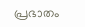പ്രഭാതം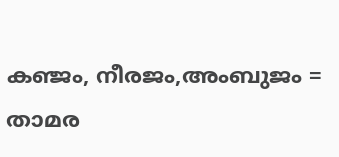കഞ്ജം, നീരജം,അംബുജം = താമര